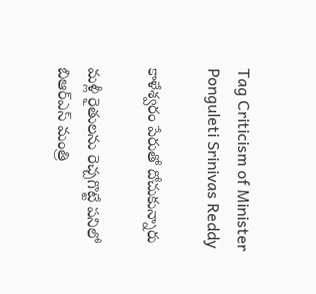Tag Criticism of Minister Ponguleti Srinivas Reddy

కాళేశ్వరం పేరుతో దోచుకున్నారు

మళ్లీ రైతులను రెచ్చగొట్టే పనిలో బిఆర్‌ఎస్‌ మంత్రి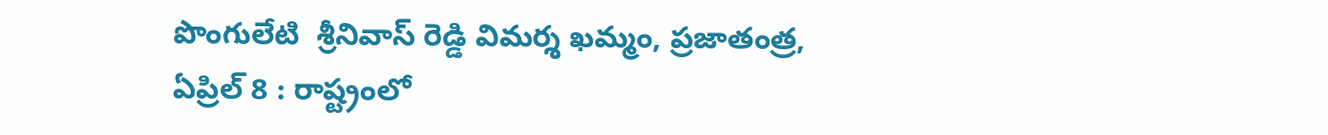పొంగులేటి  శ్రీనివాస్‌ రెడ్డి విమర్శ ఖమ్మం, ప్రజాతంత్ర, ఏప్రిల్‌ 8 : రాష్ట్రంలో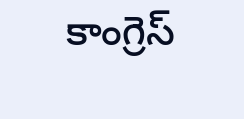కాంగ్రెస్‌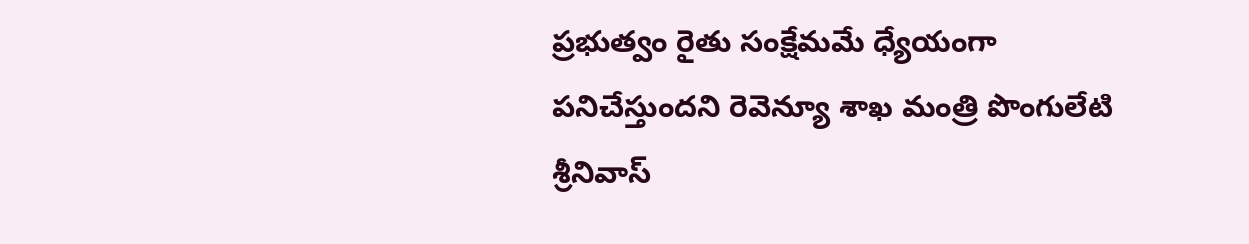ప్రభుత్వం రైతు సంక్షేమమే ధ్యేయంగా పనిచేస్తుందని రెవెన్యూ శాఖ మంత్రి పొంగులేటి శ్రీనివాస్‌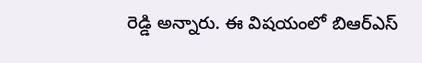రెడ్డి అన్నారు. ఈ విషయంలో బిఆర్‌ఎస్‌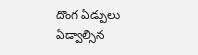దొంగ ఏడ్పులు ఏడ్వాల్సిన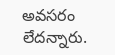అవసరం లేదన్నారు.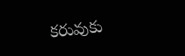కరువుకు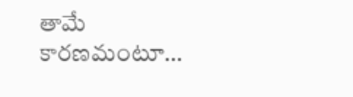తామే కారణమంటూ…